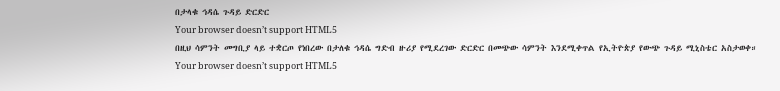በታላቁ ኅዳሴ ጉዳይ ድርድር
Your browser doesn’t support HTML5
በዚህ ሳምንት መግቢያ ላይ ተቋርጦ የነበረው በታለቁ ኅዳሴ ግድብ ዙሪያ የሚደረገው ድርድር በመጭው ሳምንት እንደሚቀጥል የኢትዮጵያ የውጭ ጉዳይ ሚኒስቴር አስታወቀ።
Your browser doesn’t support HTML5